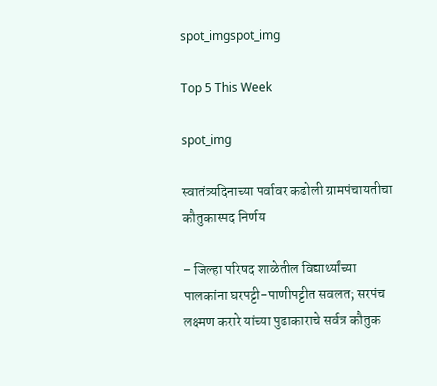spot_imgspot_img

Top 5 This Week

spot_img

स्वातंत्र्यदिनाच्या पर्वावर कढोली ग्रामपंचायतीचा कौतुकास्पद निर्णय

– जिल्हा परिषद शाळेतील विद्यार्थ्यांच्या पालकांना घरपट्टी-पाणीपट्टीत सवलत; सरपंच लक्ष्मण करारे यांच्या पुढाकाराचे सर्वत्र कौतुक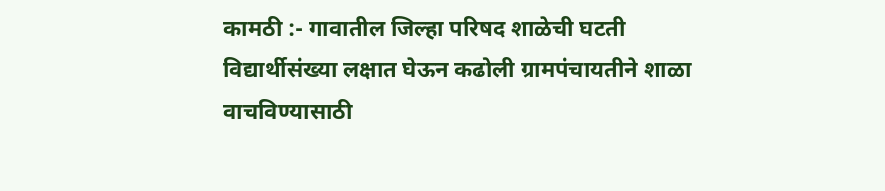कामठी :- गावातील जिल्हा परिषद शाळेची घटती विद्यार्थीसंख्या लक्षात घेऊन कढोली ग्रामपंचायतीने शाळा वाचविण्यासाठी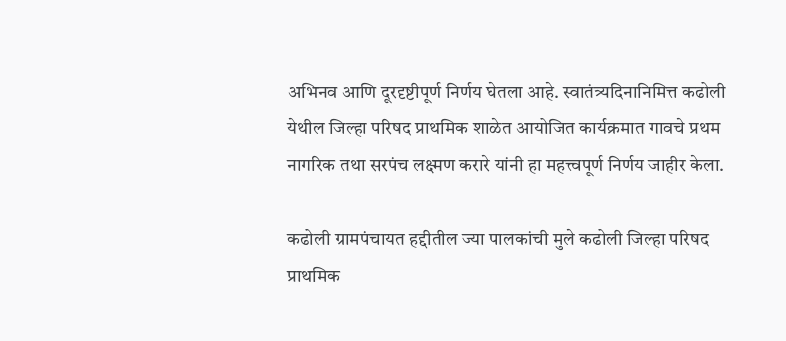अभिनव आणि दूरदृष्टीपूर्ण निर्णय घेतला आहे. स्वातंत्र्यदिनानिमित्त कढोली येथील जिल्हा परिषद प्राथमिक शाळेत आयोजित कार्यक्रमात गावचे प्रथम नागरिक तथा सरपंच लक्ष्मण करारे यांनी हा महत्त्वपूर्ण निर्णय जाहीर केला.

कढोली ग्रामपंचायत हद्दीतील ज्या पालकांची मुले कढोली जिल्हा परिषद प्राथमिक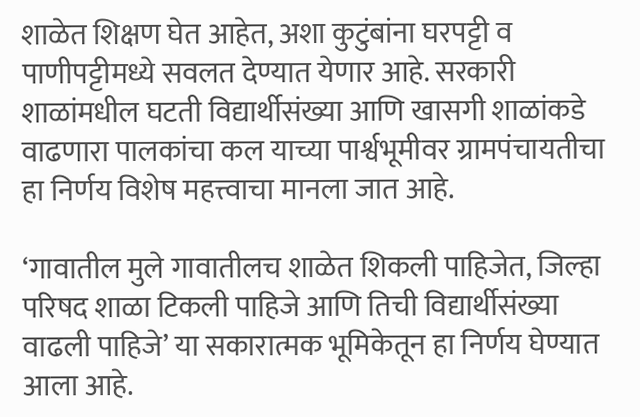शाळेत शिक्षण घेत आहेत, अशा कुटुंबांना घरपट्टी व पाणीपट्टीमध्ये सवलत देण्यात येणार आहे. सरकारी शाळांमधील घटती विद्यार्थीसंख्या आणि खासगी शाळांकडे वाढणारा पालकांचा कल याच्या पार्श्वभूमीवर ग्रामपंचायतीचा हा निर्णय विशेष महत्त्वाचा मानला जात आहे.

‘गावातील मुले गावातीलच शाळेत शिकली पाहिजेत, जिल्हा परिषद शाळा टिकली पाहिजे आणि तिची विद्यार्थीसंख्या वाढली पाहिजे’ या सकारात्मक भूमिकेतून हा निर्णय घेण्यात आला आहे.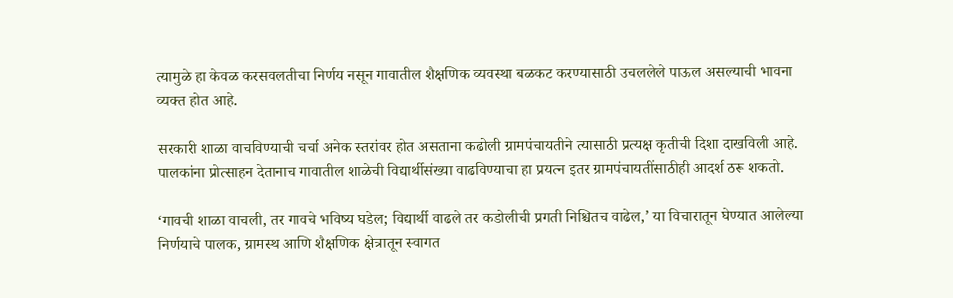त्यामुळे हा केवळ करसवलतीचा निर्णय नसून गावातील शैक्षणिक व्यवस्था बळकट करण्यासाठी उचललेले पाऊल असल्याची भावना व्यक्त होत आहे.

सरकारी शाळा वाचविण्याची चर्चा अनेक स्तरांवर होत असताना कढोली ग्रामपंचायतीने त्यासाठी प्रत्यक्ष कृतीची दिशा दाखविली आहे. पालकांना प्रोत्साहन देतानाच गावातील शाळेची विद्यार्थीसंख्या वाढविण्याचा हा प्रयत्न इतर ग्रामपंचायतींसाठीही आदर्श ठरू शकतो.

‘गावची शाळा वाचली, तर गावचे भविष्य घडेल; विद्यार्थी वाढले तर कडोलीची प्रगती निश्चितच वाढेल,’ या विचारातून घेण्यात आलेल्या निर्णयाचे पालक, ग्रामस्थ आणि शैक्षणिक क्षेत्रातून स्वागत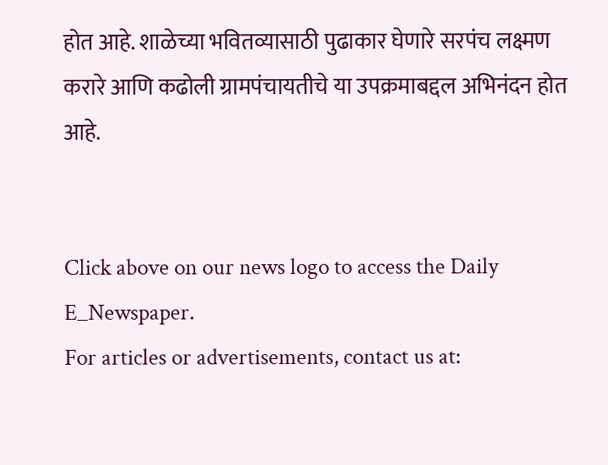होत आहे. शाळेच्या भवितव्यासाठी पुढाकार घेणारे सरपंच लक्ष्मण करारे आणि कढोली ग्रामपंचायतीचे या उपक्रमाबद्दल अभिनंदन होत आहे.


Click above on our news logo to access the Daily E_Newspaper.
For articles or advertisements, contact us at: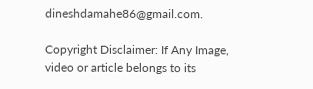dineshdamahe86@gmail.com.

Copyright Disclaimer: If Any Image, video or article belongs to its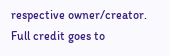respective owner/creator. Full credit goes to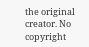the original creator. No copyright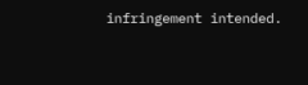infringement intended.